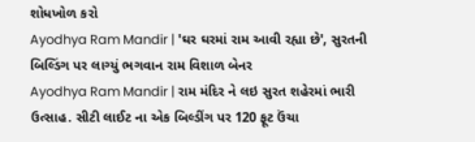શોધખોળ કરો
Ayodhya Ram Mandir | 'ઘર ઘરમાં રામ આવી રહ્યા છે', સુરતની બિલ્ડિંગ પર લાગ્યું ભગવાન રામ વિશાળ બેનર
Ayodhya Ram Mandir | રામ મંદિર ને લઇ સુરત શહેરમાં ભારી ઉત્સાહ. સીટી લાઈટ ના એક બિલ્ડીંગ પર 120 ફૂટ ઉંચા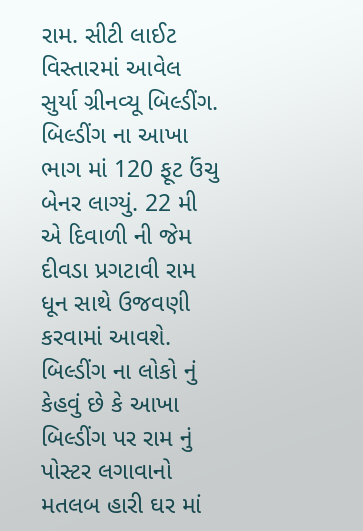રામ. સીટી લાઈટ વિસ્તારમાં આવેલ સુર્યા ગ્રીનવ્યૂ બિલ્ડીંગ. બિલ્ડીંગ ના આખા ભાગ માં 120 ફૂટ ઉંચુ બેનર લાગ્યું. 22 મી એ દિવાળી ની જેમ દીવડા પ્રગટાવી રામ ધૂન સાથે ઉજવણી કરવામાં આવશે. બિલ્ડીંગ ના લોકો નું કેહવું છે કે આખા બિલ્ડીંગ પર રામ નું પોસ્ટર લગાવાનો મતલબ હારી ઘર માં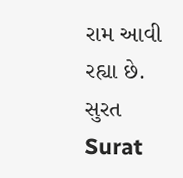રામ આવી રહ્યા છે.
સુરત
Surat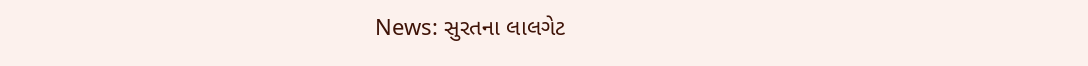News: સુરતના લાલગેટ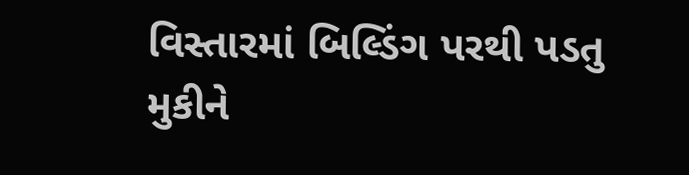વિસ્તારમાં બિલ્ડિંગ પરથી પડતુ મુકીને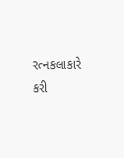રત્નકલાકારે કરી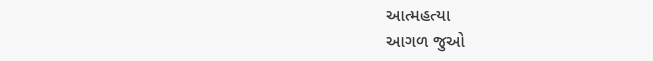આત્મહત્યા
આગળ જુઓ